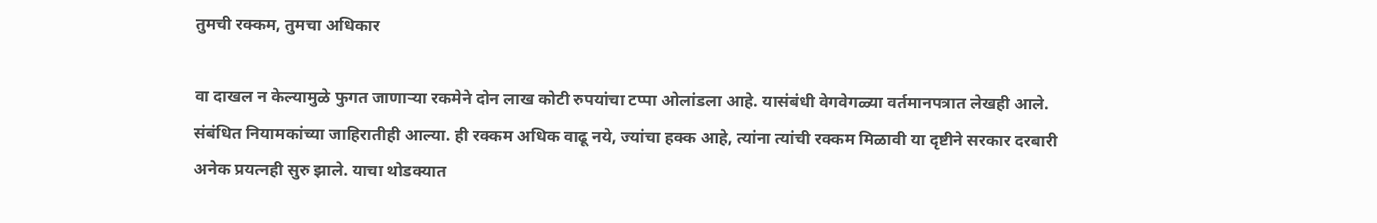तुमची रक्कम, तुमचा अधिकार

वा दाखल न केल्यामुळे फुगत जाणाऱ्या रकमेने दोन लाख कोटी रुपयांचा टप्पा ओलांडला आहे. यासंबंधी वेगवेगळ्या वर्तमानपत्रात लेखही आले. संबंधित नियामकांच्या जाहिरातीही आल्या. ही रक्कम अधिक वाढू नये, ज्यांचा हक्क आहे, त्यांना त्यांची रक्कम मिळावी या दृष्टीने सरकार दरबारी अनेक प्रयत्नही सुरु झाले. याचा थोडक्यात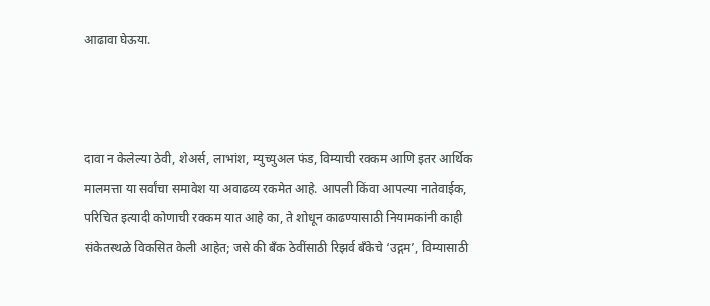आढावा घेऊया.



दावा न केलेल्या ठेवी, शेअर्स, लाभांश, म्युच्युअल फंड, विम्याची रक्कम आणि इतर आर्थिक मालमत्ता या सर्वांचा समावेश या अवाढव्य रकमेत आहे. आपली किंवा आपल्या नातेवाईक, परिचित इत्यादी कोणाची रक्कम यात आहे का, ते शोधून काढण्यासाठी नियामकांनी काही संकेतस्थळे विकसित केली आहेत; जसे की बँक ठेवींसाठी रिझर्व बँकेचे ‘उद्गम’, विम्यासाठी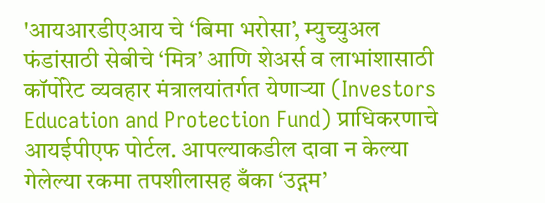'आयआरडीएआय चे ‘बिमा भरोसा’, म्युच्युअल फंडांसाठी सेबीचे ‘मित्र’ आणि शेअर्स व लाभांशासाठी कॉर्पोरेट व्यवहार मंत्रालयांतर्गत येणाऱ्या (Investors Education and Protection Fund) प्राधिकरणाचे आयईपीएफ पोर्टल. आपल्याकडील दावा न केल्या गेलेल्या रकमा तपशीलासह बँका ‘उद्गम’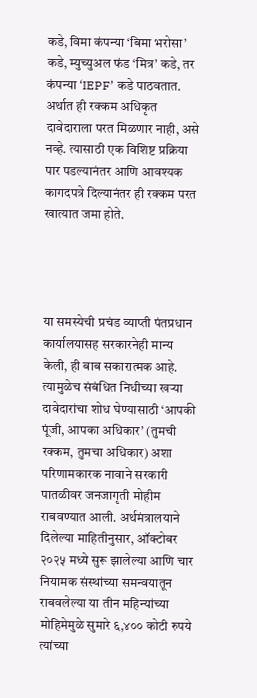कडे, विमा कंपन्या ‘बिमा भरोसा’ कडे, म्युच्युअल फंड ‘मित्र’ कडे, तर कंपन्या ‘IEPF’ कडे पाठवतात. अर्थात ही रक्कम अधिकृत दावेदाराला परत मिळणार नाही, असे नव्हे. त्यासाठी एक विशिष्ट प्रक्रिया पार पडल्यानंतर आणि आवश्यक कागदपत्रे दिल्यानंतर ही रक्कम परत खात्यात जमा होते.




या समस्येची प्रचंड व्याप्ती पंतप्रधान कार्यालयासह सरकारनेही मान्य केली, ही बाब सकारात्मक आहे. त्यामुळेच संबंधित निधीच्या खऱ्या दावेदारांचा शोध घेण्यासाठी ‘आपकी पूंजी, आपका अधिकार’ (तुमची रक्कम, तुमचा अधिकार) अशा परिणामकारक नावाने सरकारी पातळीवर जनजागृती मोहीम राबवण्यात आली. अर्थमंत्रालयाने दिलेल्या माहितीनुसार, ऑक्टोबर २०२५ मध्ये सुरू झालेल्या आणि चार नियामक संस्थांच्या समन्वयातून राबवलेल्या या तीन महिन्यांच्या मोहिमेमुळे सुमारे ६,४०० कोटी रुपये त्यांच्या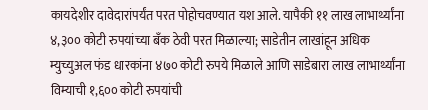कायदेशीर दावेदारांपर्यंत परत पोहोचवण्यात यश आले. यापैकी ११ लाख लाभार्थ्यांना ४,३०० कोटी रुपयांच्या बँक ठेवी परत मिळाल्या; साडेतीन लाखांहून अधिक म्युच्युअल फंड धारकांना ४७० कोटी रुपये मिळाले आणि साडेबारा लाख लाभार्थ्यांना विम्याची १,६०० कोटी रुपयांची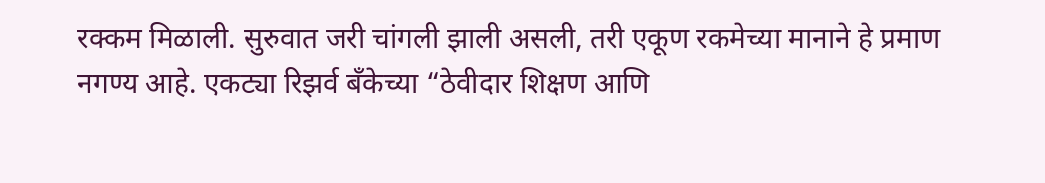रक्कम मिळाली. सुरुवात जरी चांगली झाली असली, तरी एकूण रकमेच्या मानाने हे प्रमाण नगण्य आहे. एकट्या रिझर्व बँकेच्या “ठेवीदार शिक्षण आणि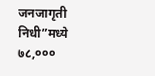जनजागृती निधी”मध्ये ७८,०००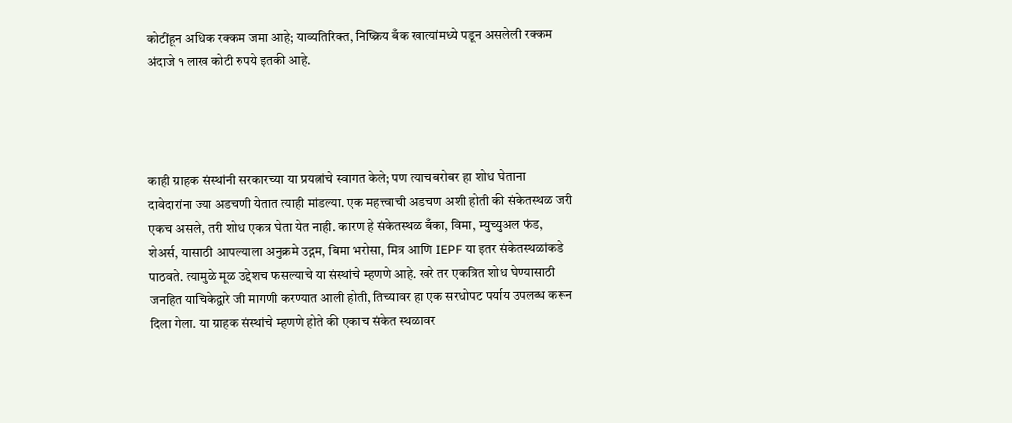कोटींहून अधिक रक्कम जमा आहे; याव्यतिरिक्त, निष्क्रिय बँक खात्यांमध्ये पडून असलेली रक्कम अंदाजे १ लाख कोटी रुपये इतकी आहे.




काही ग्राहक संस्थांनी सरकारच्या या प्रयत्नांचे स्वागत केले; पण त्याचबरोबर हा शोध घेताना दावेदारांना ज्या अडचणी येतात त्याही मांडल्या. एक महत्त्वाची अडचण अशी होती की संकेतस्थळ जरी एकच असले, तरी शोध एकत्र घेता येत नाही. कारण हे संकेतस्थळ बँका, विमा, म्युच्युअल फंड, शेअर्स, यासाठी आपल्याला अनुक्रमे उद्गम, बिमा भरोसा, मित्र आणि IEPF या इतर संकेतस्थळांकडे पाठवते. त्यामुळे मूळ उद्देशच फसल्याचे या संस्थांचे म्हणणे आहे. खरे तर एकत्रित शोध घेण्यासाठी जनहित याचिकेद्वारे जी मागणी करण्यात आली होती, तिच्यावर हा एक सरधोपट पर्याय उपलब्ध करून दिला गेला. या ग्राहक संस्थांचे म्हणणे होते की एकाच संकेत स्थळावर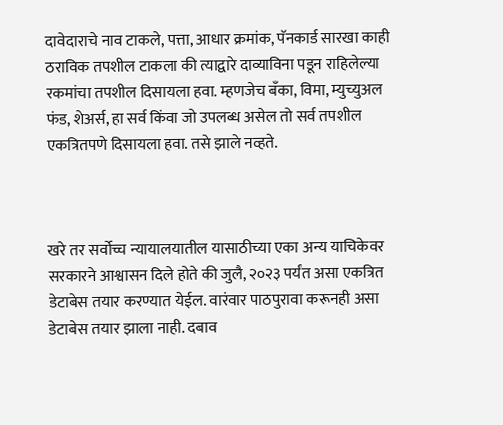दावेदाराचे नाव टाकले, पत्ता, आधार क्रमांक, पॅनकार्ड सारखा काही ठराविक तपशील टाकला की त्याद्वारे दाव्याविना पडून राहिलेल्या रकमांचा तपशील दिसायला हवा. म्हणजेच बँका, विमा, म्युच्युअल फंड, शेअर्स, हा सर्व किंवा जो उपलब्ध असेल तो सर्व तपशील एकत्रितपणे दिसायला हवा. तसे झाले नव्हते.



खरे तर सर्वोच्च न्यायालयातील यासाठीच्या एका अन्य याचिकेवर सरकारने आश्वासन दिले होते की जुलै, २०२३ पर्यंत असा एकत्रित डेटाबेस तयार करण्यात येईल. वारंवार पाठपुरावा करूनही असा डेटाबेस तयार झाला नाही. दबाव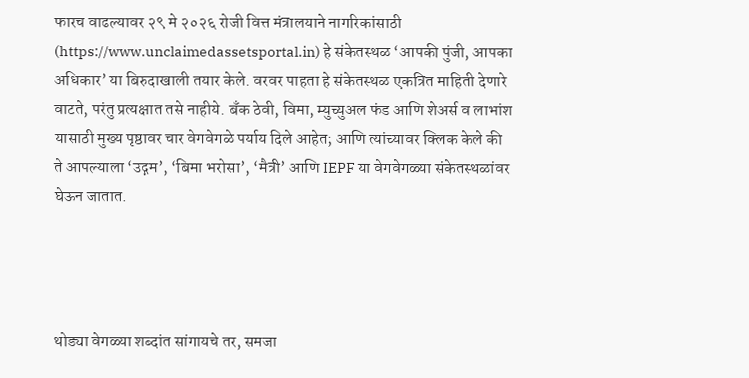फारच वाढल्यावर २९ मे २०२६ रोजी वित्त मंत्रालयाने नागरिकांसाठी (https://www.unclaimedassetsportal.in) हे संकेतस्थळ ‘आपकी पुंजी, आपका अधिकार’ या बिरुदाखाली तयार केले. वरवर पाहता हे संकेतस्थळ एकत्रित माहिती देणारे वाटते, परंतु प्रत्यक्षात तसे नाहीये. बँक ठेवी, विमा, म्युच्युअल फंड आणि शेअर्स व लाभांश यासाठी मुख्य पृष्ठावर चार वेगवेगळे पर्याय दिले आहेत; आणि त्यांच्यावर क्लिक केले की ते आपल्याला ‘उद्गम’, ‘बिमा भरोसा’, ‘मैत्री’ आणि IEPF या वेगवेगळ्या संकेतस्थळांवर घेऊन जातात.




थोड्या वेगळ्या शब्दांत सांगायचे तर, समजा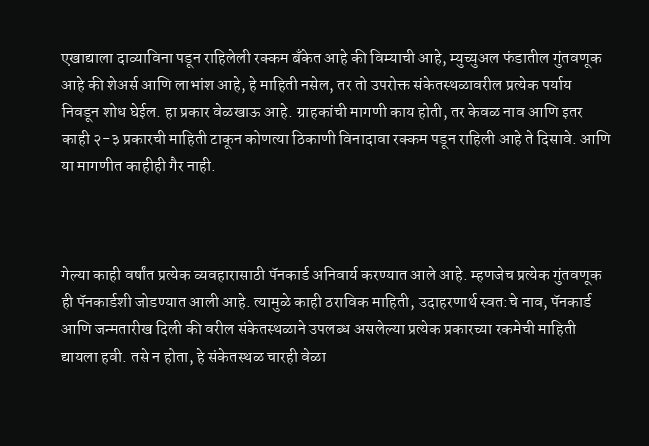एखाद्याला दाव्याविना पडून राहिलेली रक्कम बँकेत आहे की विम्याची आहे, म्युच्युअल फंडातील गुंतवणूक आहे की शेअर्स आणि लाभांश आहे, हे माहिती नसेल, तर तो उपरोक्त संकेतस्थळावरील प्रत्येक पर्याय निवडून शोध घेईल. हा प्रकार वेळखाऊ आहे. ग्राहकांची मागणी काय होती, तर केवळ नाव आणि इतर काही २-३ प्रकारची माहिती टाकून कोणत्या ठिकाणी विनादावा रक्कम पडून राहिली आहे ते दिसावे. आणि या मागणीत काहीही गैर नाही.



गेल्या काही वर्षांत प्रत्येक व्यवहारासाठी पॅनकार्ड अनिवार्य करण्यात आले आहे. म्हणजेच प्रत्येक गुंतवणूक ही पॅनकार्डशी जोडण्यात आली आहे. त्यामुळे काही ठराविक माहिती, उदाहरणार्थ स्वत:चे नाव, पॅनकार्ड आणि जन्मतारीख दिली की वरील संकेतस्थळाने उपलब्ध असलेल्या प्रत्येक प्रकारच्या रकमेची माहिती द्यायला हवी. तसे न होता, हे संकेतस्थळ चारही वेळा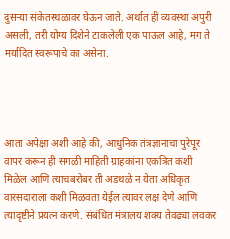दुसऱ्या संकेतस्थळावर घेऊन जाते. अर्थात ही व्यवस्था अपुरी असली, तरी योग्य दिशेने टाकलेली एक पाऊल आहे, मग ते मर्यादित स्वरूपाचे का असेना.




आता अपेक्षा अशी आहे की, आधुनिक तंत्रज्ञानाचा पुरेपूर वापर करून ही सगळी माहिती ग्राहकांना एकत्रित कशी मिळेल आणि त्याचबरोबर ती अडथळे न येता अधिकृत वारसदाराला कशी मिळवता येईल त्यावर लक्ष देणे आणि त्यादृष्टीने प्रयत्न करणे. संबंधित मंत्रालय शक्य तेवढ्या लवकर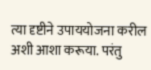त्या दृष्टीने उपाययोजना करील अशी आशा करूया. परंतु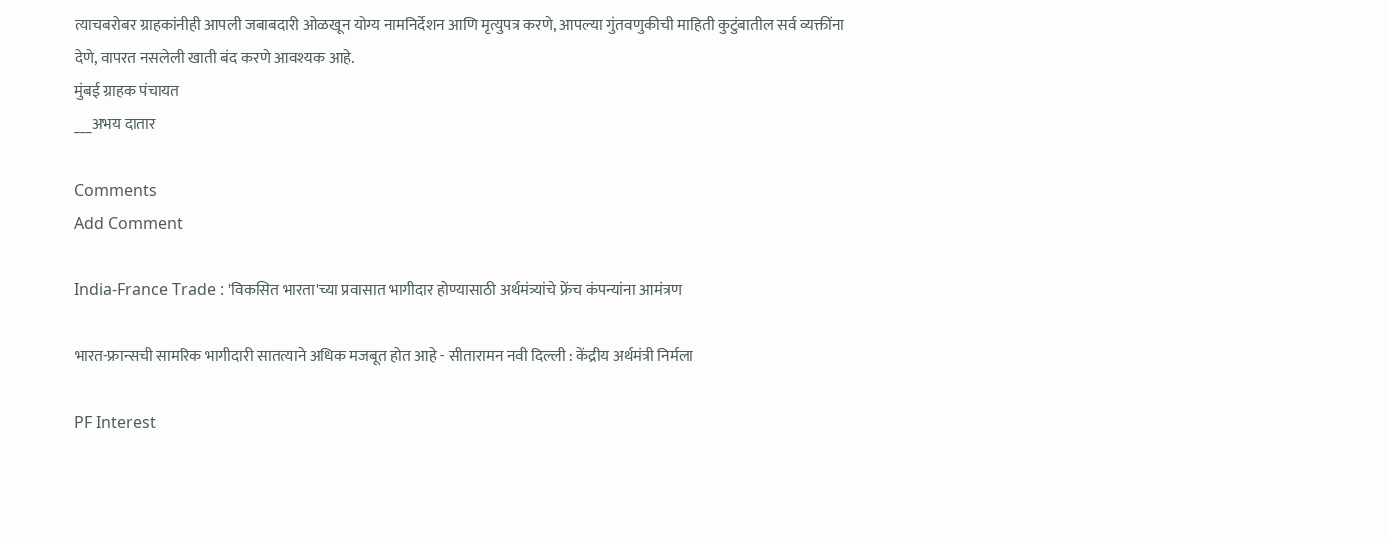त्याचबरोबर ग्राहकांनीही आपली जबाबदारी ओळखून योग्य नामनिर्देशन आणि मृत्युपत्र करणे, आपल्या गुंतवणुकीची माहिती कुटुंबातील सर्व व्यक्तींना देणे, वापरत नसलेली खाती बंद करणे आवश्यक आहे.
मुंबई ग्राहक पंचायत
___अभय दातार

Comments
Add Comment

India-France Trade : 'विकसित भारता'च्या प्रवासात भागीदार होण्यासाठी अर्थमंत्र्यांचे फ्रेंच कंपन्यांना आमंत्रण

भारत-फ्रान्सची सामरिक भागीदारी सातत्याने अधिक मजबूत होत आहे - सीतारामन नवी दिल्ली : केंद्रीय अर्थमंत्री निर्मला

PF Interest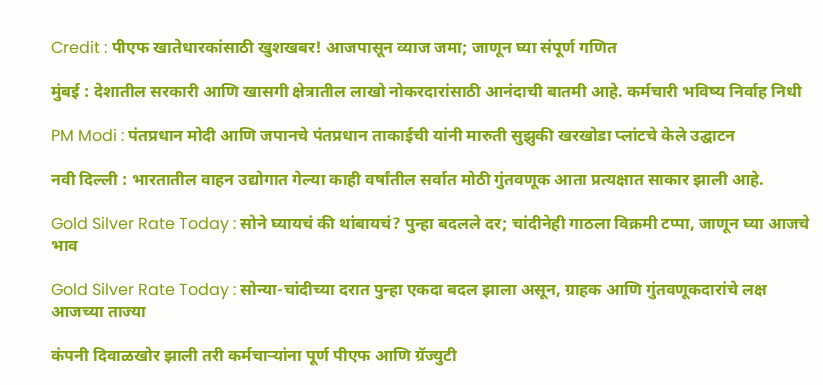Credit : पीएफ खातेधारकांसाठी खुशखबर! आजपासून व्याज जमा; जाणून घ्या संपूर्ण गणित

मुंबई : देशातील सरकारी आणि खासगी क्षेत्रातील लाखो नोकरदारांसाठी आनंदाची बातमी आहे. कर्मचारी भविष्य निर्वाह निधी

PM Modi : पंतप्रधान मोदी आणि जपानचे पंतप्रधान ताकाईची यांनी मारुती सुझुकी खरखोडा प्लांटचे केले उद्घाटन

नवी दिल्ली : भारतातील वाहन उद्योगात गेल्या काही वर्षांतील सर्वात मोठी गुंतवणूक आता प्रत्यक्षात साकार झाली आहे.

Gold Silver Rate Today : सोने घ्यायचं की थांबायचं? पुन्हा बदलले दर; चांदीनेही गाठला विक्रमी टप्पा, जाणून घ्या आजचे भाव

Gold Silver Rate Today : सोन्या-चांदीच्या दरात पुन्हा एकदा बदल झाला असून, ग्राहक आणि गुंतवणूकदारांचे लक्ष आजच्या ताज्या

कंपनी दिवाळखोर झाली तरी कर्मचाऱ्यांना पूर्ण पीएफ आणि ग्रॅज्युटी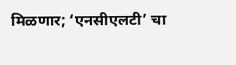मिळणार; ‘एनसीएलटी’ चा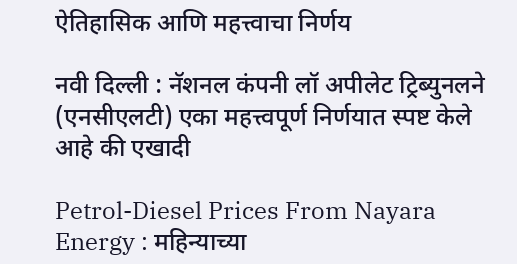ऐतिहासिक आणि महत्त्वाचा निर्णय

नवी दिल्ली : नॅशनल कंपनी लॉ अपीलेट ट्रिब्युनलने (एनसीएलटी) एका महत्त्वपूर्ण निर्णयात स्पष्ट केले आहे की एखादी

Petrol-Diesel Prices From Nayara Energy : महिन्याच्या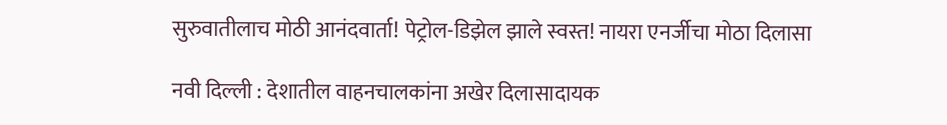सुरुवातीलाच मोठी आनंदवार्ता! पेट्रोल-डिझेल झाले स्वस्त! नायरा एनर्जीचा मोठा दिलासा

नवी दिल्ली : देशातील वाहनचालकांना अखेर दिलासादायक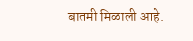बातमी मिळाली आहे.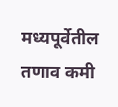मध्यपूर्वेतील तणाव कमी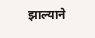झाल्याने